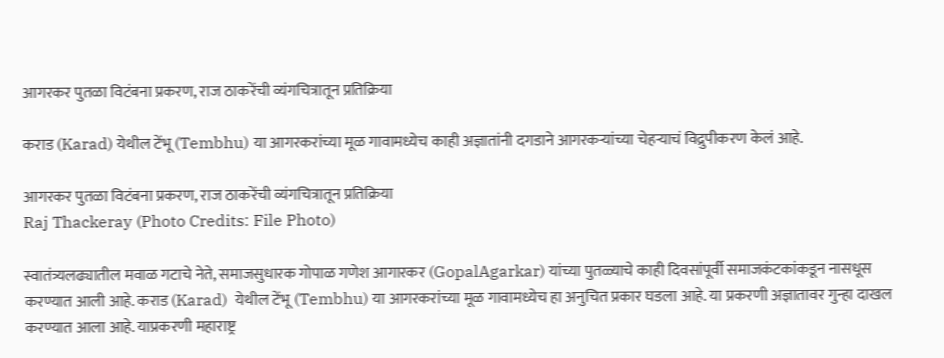आगरकर पुतळा विटंबना प्रकरण, राज ठाकरेंची व्यंगचित्रातून प्रतिक्रिया

कराड (Karad) येथील टेंभू (Tembhu) या आगरकरांच्या मूळ गावामध्येच काही अज्ञातांनी दगडाने आगरकर्‍यांच्या चेहर्‍याचं विद्रुपीकरण केलं आहे.

आगरकर पुतळा विटंबना प्रकरण, राज ठाकरेंची व्यंगचित्रातून प्रतिक्रिया
Raj Thackeray (Photo Credits: File Photo)

स्वातंत्र्यलढ्यातील मवाळ गटाचे नेते, समाजसुधारक गोपाळ गणेश आगारकर (GopalAgarkar) यांच्या पुतळ्याचे काही दिवसांपूर्वी समाजकंटकांकडून नासधूस करण्यात आली आहे. कराड (Karad)  येथील टेंभू (Tembhu) या आगरकरांच्या मूळ गावामध्येच हा अनुचित प्रकार घडला आहे. या प्रकरणी अज्ञातावर गुन्हा दाखल करण्यात आला आहे. याप्रकरणी महाराष्ट्र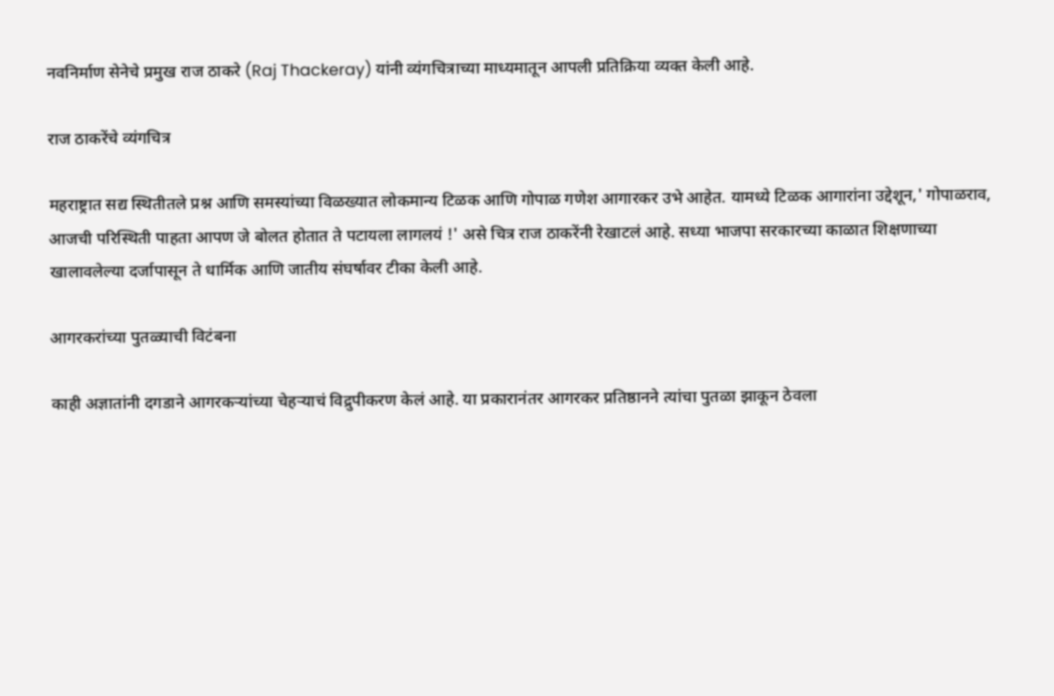नवनिर्माण सेनेचे प्रमुख राज ठाकरे (Raj Thackeray) यांनी व्यंगचित्राच्या माध्यमातून आपली प्रतिक्रिया व्यक्त केली आहे.

राज ठाकरेंचे व्यंगचित्र

महराष्ट्रात सद्य स्थितीतले प्रश्न आणि समस्यांच्या विळख्यात लोकमान्य टिळक आणि गोपाळ गणेश आगारकर उभे आहेत. यामध्ये टिळक आगारांना उद्देशून,' गोपाळराव, आजची परिस्थिती पाहता आपण जे बोलत होतात ते पटायला लागलयं !' असे चित्र राज ठाकरेंनी रेखाटलं आहे. सध्या भाजपा सरकारच्या काळात शिक्षणाच्या खालावलेल्या दर्जापासून ते धार्मिक आणि जातीय संघर्षावर टीका केली आहे.

आगरकरांच्या पुतळ्याची विटंबना

काही अज्ञातांनी दगडाने आगरकर्‍यांच्या चेहर्‍याचं विद्रुपीकरण केलं आहे. या प्रकारानंतर आगरकर प्रतिष्ठानने त्यांचा पुतळा झाकून ठेवला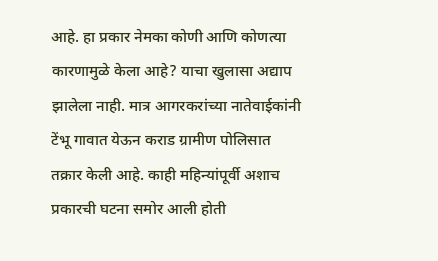आहे. हा प्रकार नेमका कोणी आणि कोणत्या कारणामुळे केला आहे? याचा खुलासा अद्याप झालेला नाही. मात्र आगरकरांच्या नातेवाईकांनी टेंभू गावात येऊन कराड ग्रामीण पोलिसात तक्रार केली आहे. काही महिन्यांपूर्वी अशाच प्रकारची घटना समोर आली होती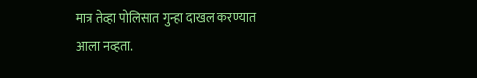मात्र तेव्हा पोलिसात गुन्हा दाखल करण्यात आला नव्हता.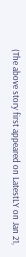(The above story first appeared on LatestLY on Jan 21,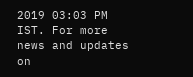2019 03:03 PM IST. For more news and updates on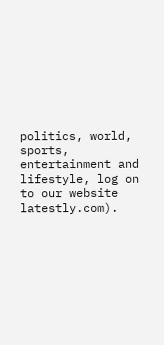politics, world, sports, entertainment and lifestyle, log on to our website latestly.com).